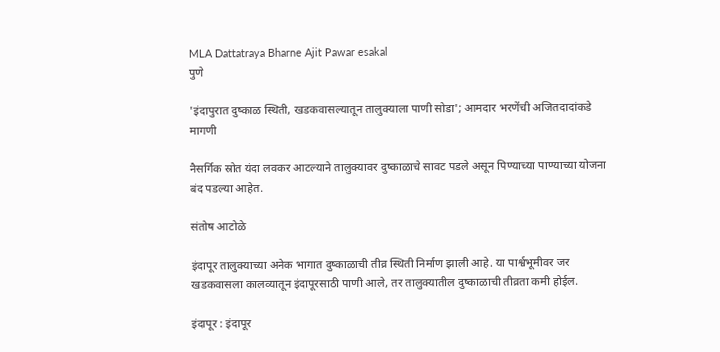MLA Dattatraya Bharne Ajit Pawar esakal
पुणे

'इंदापुरात दुष्काळ स्थिती, खडकवासल्यातून तालुक्याला पाणी सोडा'; आमदार भरणेंची अजितदादांकडे मागणी

नैसर्गिक स्रोत यंदा लवकर आटल्याने तालुक्यावर दुष्काळाचे सावट पडले असून पिण्याच्या पाण्याच्या योजना बंद पडल्या आहेत.

संतोष आटोळे

इंदापूर तालुक्याच्या अनेक भागात दुष्काळाची तीव्र स्थिती निर्माण झाली आहे. या पार्श्वभूमीवर जर खडकवासला कालव्यातून इंदापूरसाठी पाणी आले, तर तालुक्यातील दुष्काळाची तीव्रता कमी होईल.

इंदापूर : इंदापूर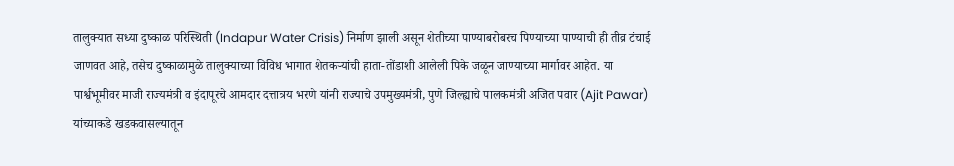तालुक्यात सध्या दुष्काळ परिस्थिती (Indapur Water Crisis) निर्माण झाली असून शेतीच्या पाण्याबरोबरच पिण्याच्या पाण्याची ही तीव्र टंचाई जाणवत आहे, तसेच दुष्काळामुळे तालुक्याच्या विविध भागात शेतकऱ्यांची हाता-तोंडाशी आलेली पिके जळून जाण्याच्या मार्गावर आहेत. या पार्श्वभूमीवर माजी राज्यमंत्री व इंदापूरचे आमदार दत्तात्रय भरणे यांनी राज्याचे उपमुख्यमंत्री, पुणे जिल्ह्याचे पालकमंत्री अजित पवार (Ajit Pawar) यांच्याकडे खडकवासल्यातून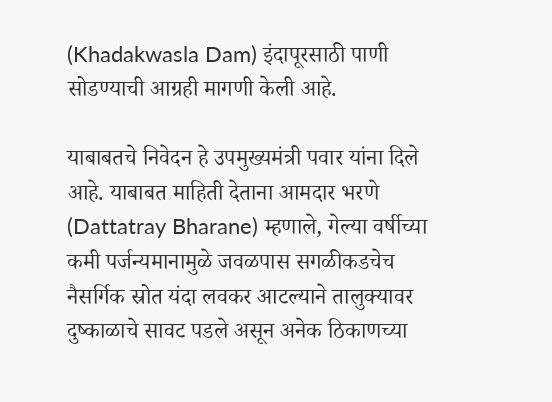(Khadakwasla Dam) इंदापूरसाठी पाणी सोडण्याची आग्रही मागणी केली आहे.

याबाबतचे निवेदन हे उपमुख्यमंत्री पवार यांना दिले आहे. याबाबत माहिती देताना आमदार भरणे (Dattatray Bharane) म्हणाले, गेल्या वर्षीच्या कमी पर्जन्यमानामुळे जवळपास सगळीकडचेच नैसर्गिक स्रोत यंदा लवकर आटल्याने तालुक्यावर दुष्काळाचे सावट पडले असून अनेक ठिकाणच्या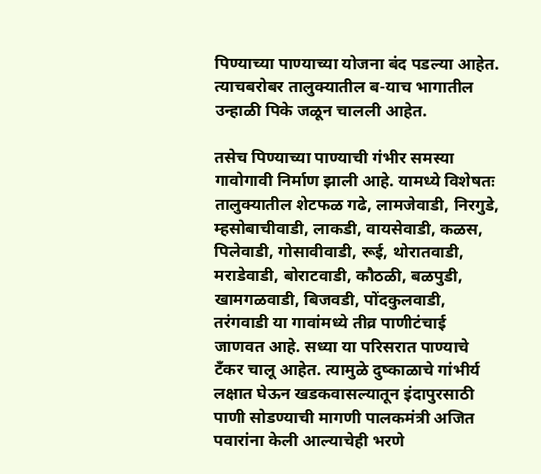पिण्याच्या पाण्याच्या योजना बंद पडल्या आहेत. त्याचबरोबर तालुक्यातील ब-याच भागातील उन्हाळी पिके जळून चालली आहेत.

तसेच पिण्याच्या पाण्याची गंभीर समस्या गावोगावी निर्माण झाली आहे. यामध्ये विशेषतः तालुक्यातील शेटफळ गढे, लामजेवाडी, निरगुडे, म्हसोबाचीवाडी, लाकडी, वायसेवाडी, कळस, पिलेवाडी, गोसावीवाडी, रूई, थोरातवाडी, मराडेवाडी, बोराटवाडी, कौठळी, बळपुडी, खामगळवाडी, बिजवडी, पोंदकुलवाडी, तरंगवाडी या गावांमध्ये तीव्र पाणीटंचाई जाणवत आहे. सध्या या परिसरात पाण्याचे टँकर चालू आहेत. त्यामुळे दुष्काळाचे गांभीर्य लक्षात घेऊन खडकवासल्यातून इंदापुरसाठी पाणी सोडण्याची मागणी पालकमंत्री अजित पवारांना केली आल्याचेही भरणे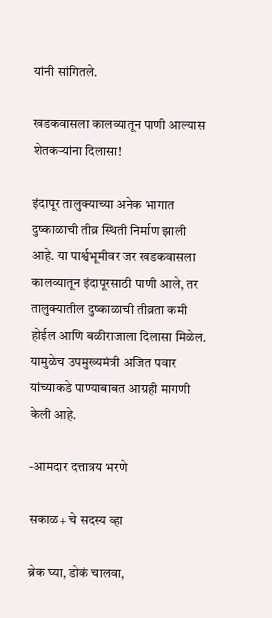यांनी सांगितले.

खडकवासला कालव्यातून पाणी आल्यास शेतकऱ्यांना दिलासा!

इंदापूर तालुक्याच्या अनेक भागात दुष्काळाची तीव्र स्थिती निर्माण झाली आहे. या पार्श्वभूमीवर जर खडकवासला कालव्यातून इंदापूरसाठी पाणी आले, तर तालुक्यातील दुष्काळाची तीव्रता कमी होईल आणि बळीराजाला दिलासा मिळेल. यामुळेच उपमुख्यमंत्री अजित पवार यांच्याकडे पाण्याबाबत आग्रही मागणी केली आहे.

-आमदार दत्तात्रय भरणे

सकाळ+ चे सदस्य व्हा

ब्रेक घ्या, डोकं चालवा,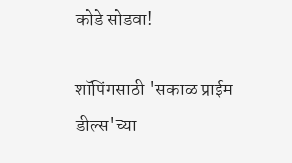कोडे सोडवा!

शॉपिंगसाठी 'सकाळ प्राईम डील्स'च्या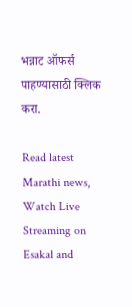भन्नाट ऑफर्स पाहण्यासाठी क्लिक करा.

Read latest Marathi news, Watch Live Streaming on Esakal and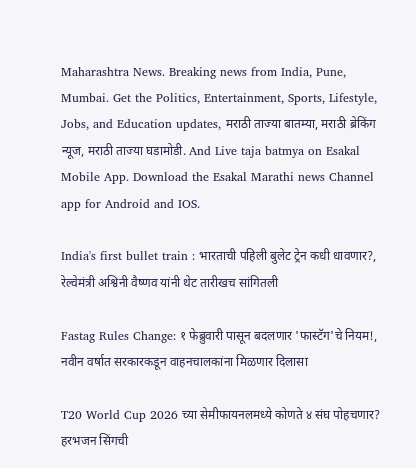Maharashtra News. Breaking news from India, Pune, Mumbai. Get the Politics, Entertainment, Sports, Lifestyle, Jobs, and Education updates, मराठी ताज्या बातम्या, मराठी ब्रेकिंग न्यूज, मराठी ताज्या घडामोडी. And Live taja batmya on Esakal Mobile App. Download the Esakal Marathi news Channel app for Android and IOS.

India's first bullet train : भारताची पहिली बुलेट ट्रेन कधी धावणार?, रेल्वेमंत्री अश्विनी वैष्णव यांनी थेट तारीखच सांगितली

Fastag Rules Change: १ फेब्रुवारी पासून बदलणार 'फास्टॅग'चे नियम!, नवीन वर्षात सरकारकडून वाहनचालकांना मिळणार दिलासा

T20 World Cup 2026 च्या सेमीफायनलमध्ये कोणते ४ संघ पोहचणार? हरभजन सिंगची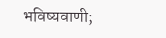भविष्यवाणी;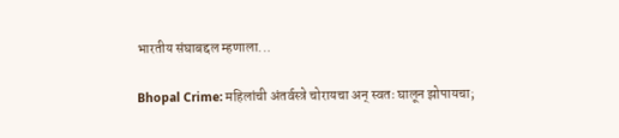भारतीय संघाबद्दल म्हणाला...

Bhopal Crime: महिलांची अंतर्वस्त्रे चोरायचा अन् स्वतः घालून झोपायचा;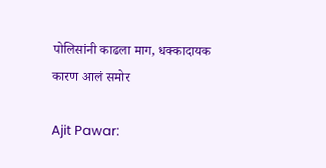पोलिसांनी काढला माग, धक्कादायक कारण आलं समोर

Ajit Pawar: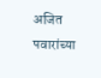अजित पवारांच्या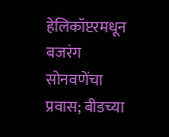हेलिकॉप्टरमधून बजरंग सोनवणेंचा प्रवास; बीडच्या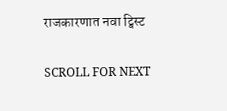राजकारणात नवा ट्विस्ट

SCROLL FOR NEXT